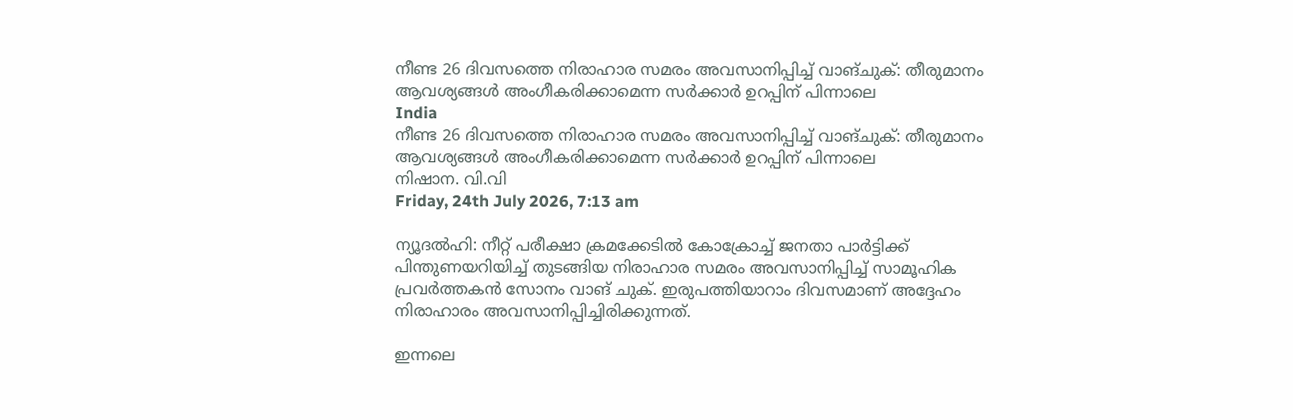നീണ്ട 26 ദിവസത്തെ നിരാഹാര സമരം അവസാനിപ്പിച്ച് വാങ്ചുക്: തീരുമാനം ആവശ്യങ്ങള്‍ അംഗീകരിക്കാമെന്ന സര്‍ക്കാര്‍ ഉറപ്പിന് പിന്നാലെ
India
നീണ്ട 26 ദിവസത്തെ നിരാഹാര സമരം അവസാനിപ്പിച്ച് വാങ്ചുക്: തീരുമാനം ആവശ്യങ്ങള്‍ അംഗീകരിക്കാമെന്ന സര്‍ക്കാര്‍ ഉറപ്പിന് പിന്നാലെ
നിഷാന. വി.വി
Friday, 24th July 2026, 7:13 am

ന്യൂദല്‍ഹി: നീറ്റ് പരീക്ഷാ ക്രമക്കേടില്‍ കോക്രോച്ച് ജനതാ പാര്‍ട്ടിക്ക് പിന്തുണയറിയിച്ച് തുടങ്ങിയ നിരാഹാര സമരം അവസാനിപ്പിച്ച് സാമൂഹിക പ്രവര്‍ത്തകന്‍ സോനം വാങ് ചുക്. ഇരുപത്തിയാറാം ദിവസമാണ് അദ്ദേഹം നിരാഹാരം അവസാനിപ്പിച്ചിരിക്കുന്നത്.

ഇന്നലെ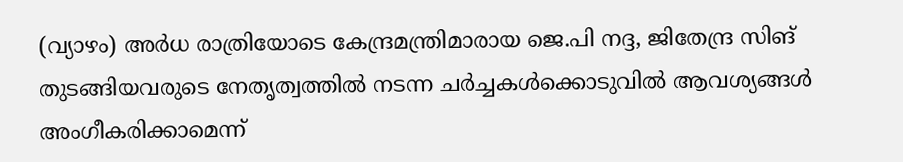(വ്യാഴം) അര്‍ധ രാത്രിയോടെ കേന്ദ്രമന്ത്രിമാരായ ജെ.പി നദ്ദ, ജിതേന്ദ്ര സിങ് തുടങ്ങിയവരുടെ നേതൃത്വത്തില്‍ നടന്ന ചര്‍ച്ചകള്‍ക്കൊടുവില്‍ ആവശ്യങ്ങള്‍ അംഗീകരിക്കാമെന്ന്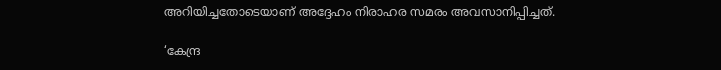അറിയിച്ചതോടെയാണ് അദ്ദേഹം നിരാഹര സമരം അവസാനിപ്പിച്ചത്.

‘കേന്ദ്ര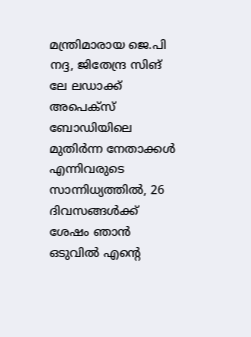മന്ത്രിമാരായ ജെ.പി നദ്ദ, ജിതേന്ദ്ര സിങ് ലേ ലഡാക്ക് അപെക്‌സ് ബോഡിയിലെ മുതിര്‍ന്ന നേതാക്കള്‍ എന്നിവരുടെ സാന്നിധ്യത്തില്‍, 26 ദിവസങ്ങള്‍ക്ക് ശേഷം ഞാന്‍ ഒടുവില്‍ എന്റെ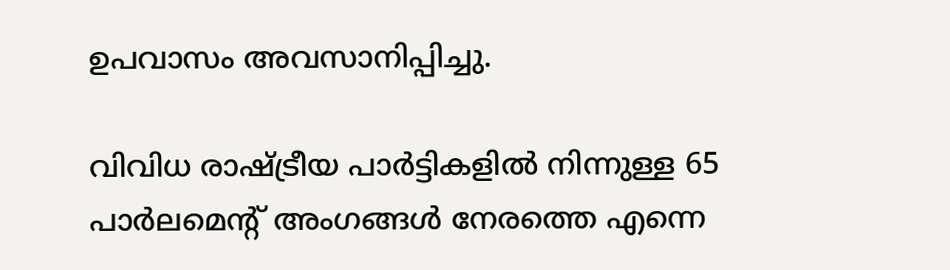ഉപവാസം അവസാനിപ്പിച്ചു.

വിവിധ രാഷ്ട്രീയ പാര്‍ട്ടികളില്‍ നിന്നുള്ള 65 പാര്‍ലമെന്റ് അംഗങ്ങള്‍ നേരത്തെ എന്നെ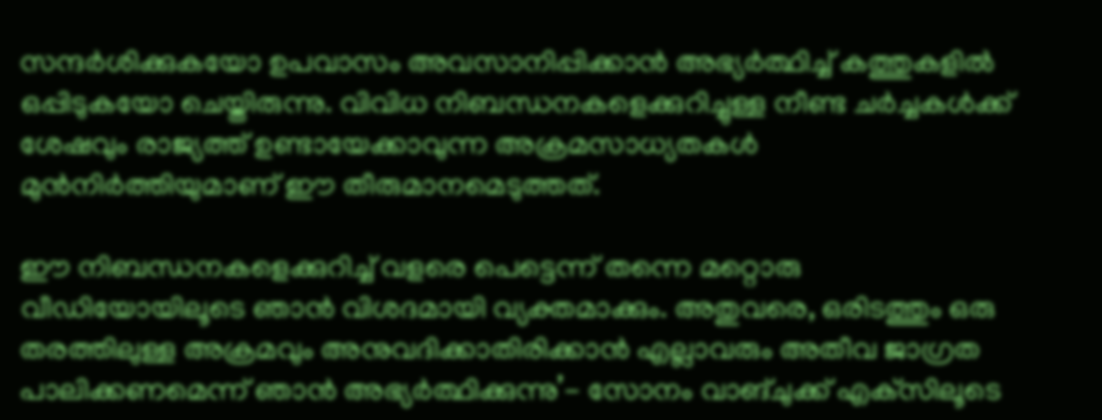സന്ദര്‍ശിക്കുകയോ ഉപവാസം അവസാനിപ്പിക്കാന്‍ അഭ്യര്‍ത്ഥിച്ച് കത്തുകളില്‍ ഒപ്പിടുകയോ ചെയ്തിരുന്നു. വിവിധ നിബന്ധനകളെക്കുറിച്ചുള്ള നീണ്ട ചര്‍ച്ചകള്‍ക്ക് ശേഷവും രാജ്യത്ത് ഉണ്ടായേക്കാവുന്ന അക്രമസാധ്യതകള്‍ മുന്‍നിര്‍ത്തിയുമാണ് ഈ തീരുമാനമെടുത്തത്.

ഈ നിബന്ധനകളെക്കുറിച്ച് വളരെ പെട്ടെന്ന് തന്നെ മറ്റൊരു വീഡിയോയിലൂടെ ഞാന്‍ വിശദമായി വ്യക്തമാക്കും. അതുവരെ, ഒരിടത്തും ഒരു തരത്തിലുള്ള അക്രമവും അനുവദിക്കാതിരിക്കാന്‍ എല്ലാവരും അതീവ ജാഗ്രത പാലിക്കണമെന്ന് ഞാന്‍ അഭ്യര്‍ത്ഥിക്കുന്നു’- സോനം വാങ്ചുക്ക് എക്‌സിലൂടെ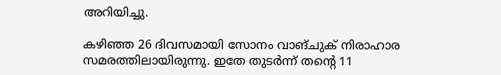അറിയിച്ചു.

കഴിഞ്ഞ 26 ദിവസമായി സോനം വാങ്ചുക് നിരാഹാര സമരത്തിലായിരുന്നു. ഇതേ തുടര്‍ന്ന് തന്റെ 11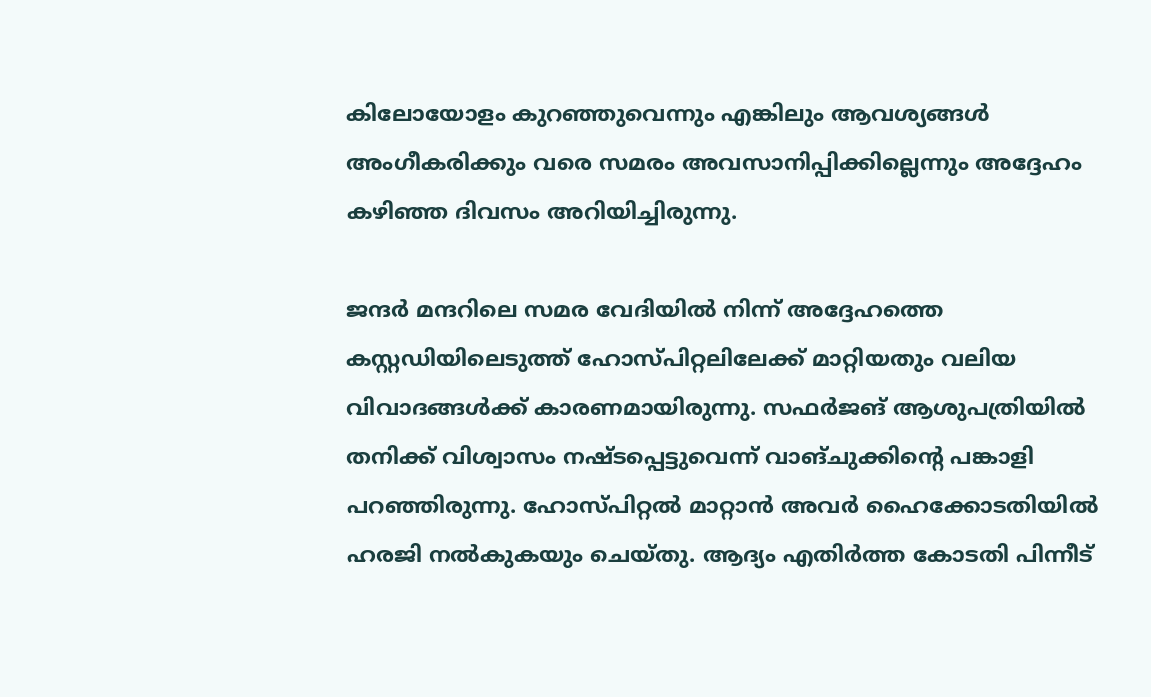കിലോയോളം കുറഞ്ഞുവെന്നും എങ്കിലും ആവശ്യങ്ങള്‍ അംഗീകരിക്കും വരെ സമരം അവസാനിപ്പിക്കില്ലെന്നും അദ്ദേഹം കഴിഞ്ഞ ദിവസം അറിയിച്ചിരുന്നു.

ജന്ദര്‍ മന്ദറിലെ സമര വേദിയില്‍ നിന്ന് അദ്ദേഹത്തെ കസ്റ്റഡിയിലെടുത്ത് ഹോസ്പിറ്റലിലേക്ക് മാറ്റിയതും വലിയ വിവാദങ്ങള്‍ക്ക് കാരണമായിരുന്നു. സഫര്‍ജങ് ആശുപത്രിയില്‍ തനിക്ക് വിശ്വാസം നഷ്ടപ്പെട്ടുവെന്ന് വാങ്ചുക്കിന്റെ പങ്കാളി പറഞ്ഞിരുന്നു. ഹോസ്പിറ്റല്‍ മാറ്റാന്‍ അവര്‍ ഹൈക്കോടതിയില്‍ ഹരജി നല്‍കുകയും ചെയ്തു. ആദ്യം എതിര്‍ത്ത കോടതി പിന്നീട്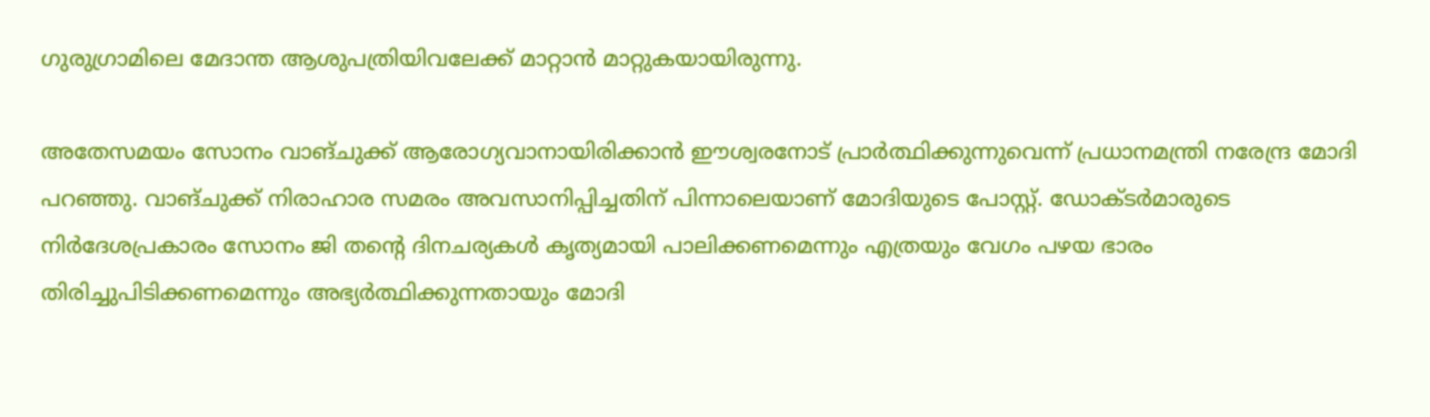ഗുരുഗ്രാമിലെ മേദാന്ത ആശുപത്രിയിവലേക്ക് മാറ്റാന്‍ മാറ്റുകയായിരുന്നു.

അതേസമയം സോനം വാങ്ചുക്ക് ആരോഗ്യവാനായിരിക്കാന്‍ ഈശ്വരനോട് പ്രാര്‍ത്ഥിക്കുന്നുവെന്ന് പ്രധാനമന്ത്രി നരേന്ദ്ര മോദി പറഞ്ഞു. വാങ്ചുക്ക് നിരാഹാര സമരം അവസാനിപ്പിച്ചതിന് പിന്നാലെയാണ് മോദിയുടെ പോസ്റ്റ്. ഡോക്ടര്‍മാരുടെ നിര്‍ദേശപ്രകാരം സോനം ജി തന്റെ ദിനചര്യകള്‍ കൃത്യമായി പാലിക്കണമെന്നും എത്രയും വേഗം പഴയ ഭാരം തിരിച്ചുപിടിക്കണമെന്നും അഭ്യര്‍ത്ഥിക്കുന്നതായും മോദി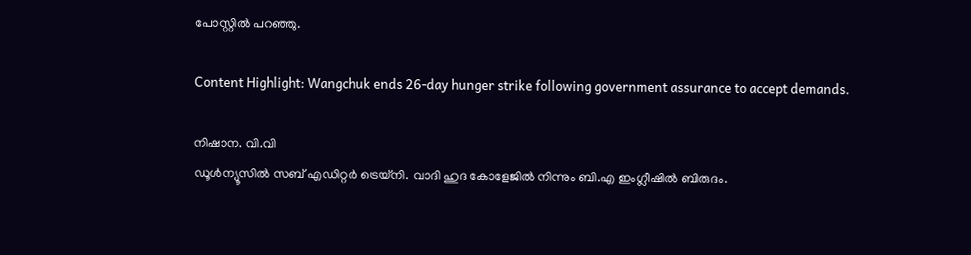പോസ്റ്റില്‍ പറഞ്ഞു.

Content Highlight: Wangchuk ends 26-day hunger strike following government assurance to accept demands.

നിഷാന. വി.വി
ഡൂള്‍ന്യൂസില്‍ സബ് എഡിറ്റര്‍ ട്രെയ്‌നി. വാദി ഹുദ കോളേജില്‍ നിന്നും ബി.എ ഇംഗ്ലീഷില്‍ ബിരുദം.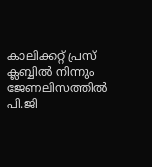കാലിക്കറ്റ് പ്രസ് ക്ലബ്ബില്‍ നിന്നും ജേണലിസത്തില്‍ പി.ജി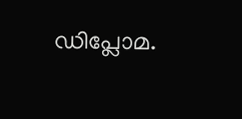ഡിപ്ലോമ.